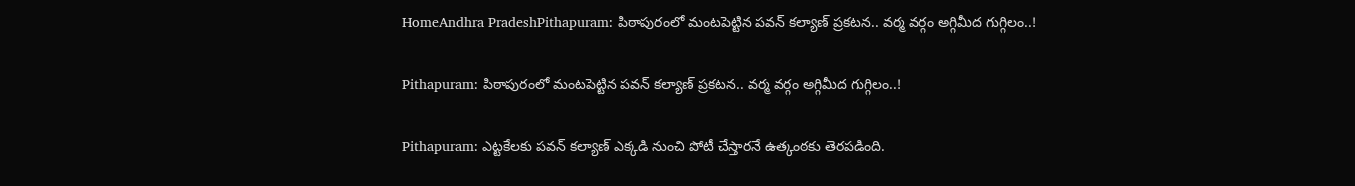HomeAndhra PradeshPithapuram: పిఠాపురంలో మంటపెట్టిన పవన్‌ కల్యాణ్‌ ప్రకటన.. వర్మ వర్గం అగ్గిమీద గుగ్గిలం..!

Pithapuram: పిఠాపురంలో మంటపెట్టిన పవన్‌ కల్యాణ్‌ ప్రకటన.. వర్మ వర్గం అగ్గిమీద గుగ్గిలం..!

Pithapuram: ఎట్టకేలకు పవన్‌ కల్యాణ్‌ ఎక్కడి నుంచి పోటీ చేస్తారనే ఉత్కంఠకు తెరపడింది.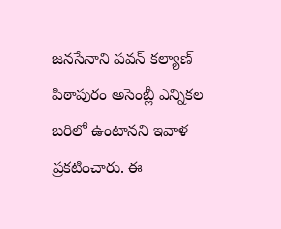జనసేనాని పవన్‌ కల్యాణ్‌ పిఠాపురం అసెంబ్లీ ఎన్నికల బరిలో ఉంటానని ఇవాళ ప్రకటించారు. ఈ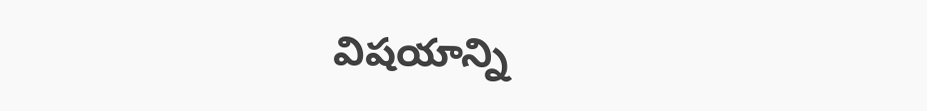విషయాన్ని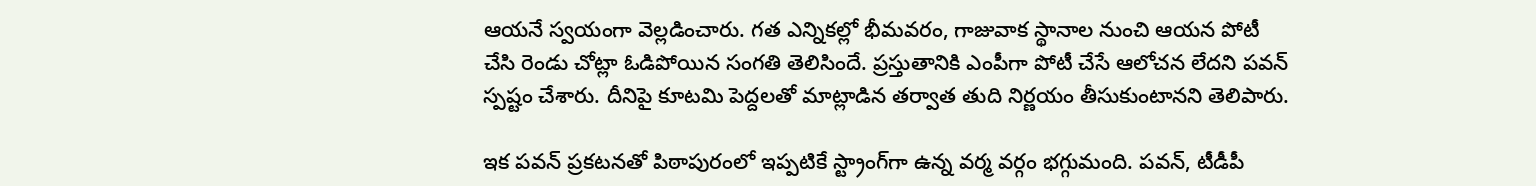ఆయనే స్వయంగా వెల్లడించారు. గత ఎన్నికల్లో భీమవరం, గాజువాక స్థానాల నుంచి ఆయన పోటీ చేసి రెండు చోట్లా ఓడిపోయిన సంగతి తెలిసిందే. ప్రస్తుతానికి ఎంపీగా పోటీ చేసే ఆలోచన లేదని పవన్‌ స్పష్టం చేశారు. దీనిపై కూటమి పెద్దలతో మాట్లాడిన తర్వాత తుది నిర్ణయం తీసుకుంటానని తెలిపారు.

ఇక పవన్‌ ప్రకటనతో పిఠాపురంలో ఇప్పటికే స్ట్రాంగ్‌గా ఉన్న వర్మ వర్గం భగ్గుమంది. పవన్‌, టీడీపీ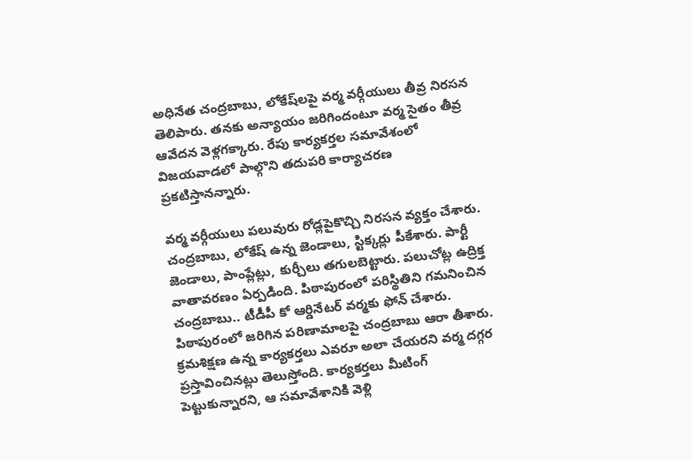అధినేత చంద్రబాబు, లోకేష్‌లపై వర్మ వర్గీయులు తీవ్ర నిరసన తెలిపారు. తనకు అన్యాయం జరిగిందంటూ వర్మ సైతం తీవ్ర ఆవేదన వెళ్లగక్కారు. రేపు కార్యకర్తల సమావేశంలో విజయవాడలో పాల్గొని తదుపరి కార్యాచరణ ప్రకటిస్తానన్నారు.

వర్మ వర్గీయులు పలువురు రోడ్లపైకొచ్చి నిరసన వ్యక్తం చేశారు. చంద్రబాబు, లోకేష్‌ ఉన్న జెండాలు, స్టిక్కర్లు పీకేశారు. పార్టీ జెండాలు, పాంప్లేట్లు, కుర్చీలు తగులబెట్టారు. పలుచోట్ల ఉద్రిక్త వాతావరణం ఏర్పడింది. పిఠాపురంలో పరిస్థితిని గమనించిన చంద్రబాబు.. టీడీపీ కో ఆర్డినేటర్ వర్మకు ఫోన్ చేశారు. పిఠాపురంలో జరిగిన పరిణామాలపై చంద్రబాబు ఆరా తీశారు. క్రమశిక్షణ ఉన్న కార్యకర్తలు ఎవరూ అలా చేయరని వర్మ దగ్గర ప్రస్తావించినట్లు తెలుస్తోంది. కార్యకర్తలు మీటింగ్ పెట్టుకున్నారని, ఆ సమావేశానికి వెళ్లి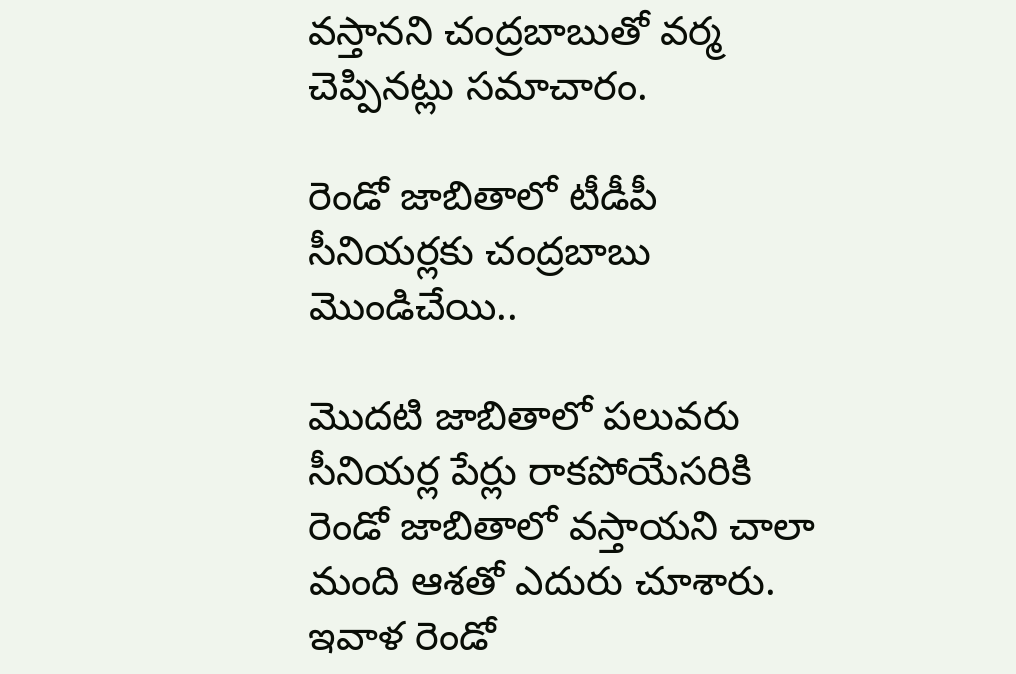వస్తానని చంద్రబాబుతో వర్మ చెప్పినట్లు సమాచారం.

రెండో జాబితాలో టీడీపీ సీనియర్లకు చంద్రబాబు మొండిచేయి..

మొదటి జాబితాలో పలువరు సీనియర్ల పేర్లు రాకపోయేసరికి రెండో జాబితాలో వస్తాయని చాలా మంది ఆశతో ఎదురు చూశారు. ఇవాళ రెండో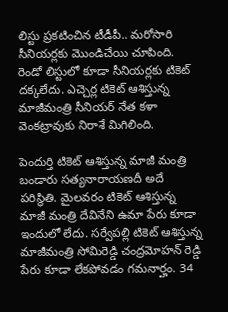లిస్టు ప్రకటించిన టీడీపీ.. మరోసారి సీనియర్లకు మొండిచేయి చూపింది. రెండో లిస్టులో కూడా సీనియర్లకు టికెట్‌ దక్కలేదు. ఎచ్చెర్ల టికెట్ ఆశిస్తున్న మాజీమంత్రి సీనియర్ నేత కళా వెంకట్రావుకు నిరాశే మిగిలింది.

పెందుర్తి టికెట్ ఆశిస్తున్న మాజీ మంత్రి బండారు సత్యనారాయణదీ అదే పరిస్థితి. మైలవరం టికెట్ ఆశిస్తున్న మాజీ మంత్రి దేవినేని ఉమా పేరు కూడా ఇందులో లేదు. సర్వేపల్లి టికెట్ ఆశిస్తున్న మాజీమంత్రి సోమిరెడ్డి చంద్రమోహన్ రెడ్డి పేరు కూడా లేకపోవడం గమనార్హం. 34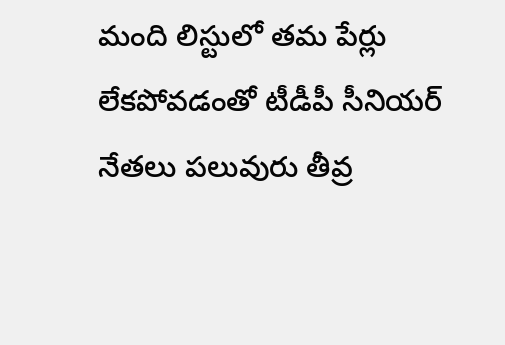మంది లిస్టులో తమ పేర్లు లేకపోవడంతో టీడీపీ సీనియర్‌ నేతలు పలువురు తీవ్ర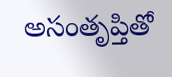అసంతృప్తితో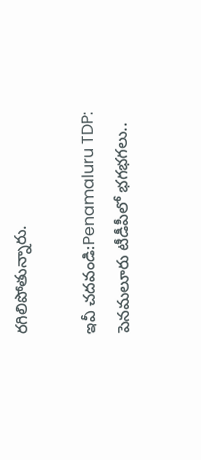రగిలిపోతున్నారు.

ఇవీ చదవండి:Penamaluru TDP: పెనమలూరు టీడీపీలో భగభగలు..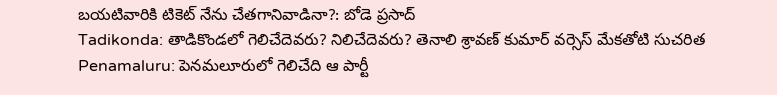బయటివారికి టికెట్‌ నేను చేతగానివాడినా?: బోడె ప్రసాద్‌
Tadikonda: తాడికొండలో గెలిచేదెవరు? నిలిచేదెవరు? తెనాలి శ్రావణ్‌ కుమార్‌ వర్సెస్‌ మేకతోటి సుచరిత
Penamaluru: పెనమలూరులో గెలిచేది ఆ పార్టీ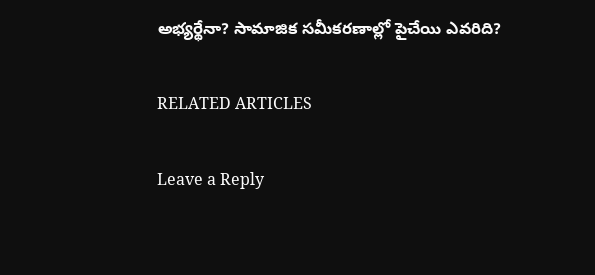అభ్యర్థేనా? సామాజిక సమీకరణాల్లో పైచేయి ఎవరిది?

RELATED ARTICLES

Leave a Reply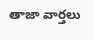తాజా వార్తలు